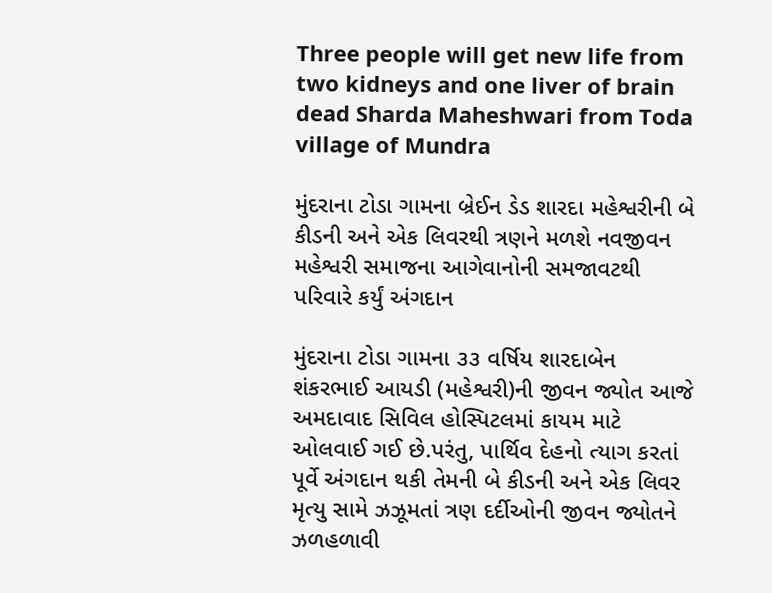Three people will get new life from two kidneys and one liver of brain dead Sharda Maheshwari from Toda village of Mundra

મુંદરાના ટોડા ગામના બ્રેઈન ડેડ શારદા મહેશ્વરીની બે કીડની અને એક લિવરથી ત્રણને મળશે નવજીવન મહેશ્વરી સમાજના આગેવાનોની સમજાવટથી પરિવારે કર્યું અંગદાન

મુંદરાના ટોડા ગામના ૩૩ વર્ષિય શારદાબેન શંકરભાઈ આયડી (મહેશ્વરી)ની જીવન જ્યોત આજે અમદાવાદ સિવિલ હોસ્પિટલમાં કાયમ માટે ઓલવાઈ ગઈ છે.પરંતુ, પાર્થિવ દેહનો ત્યાગ કરતાં પૂર્વે અંગદાન થકી તેમની બે કીડની અને એક લિવર મૃત્યુ સામે ઝઝૂમતાં ત્રણ દર્દીઓની જીવન જ્યોતને ઝળહળાવી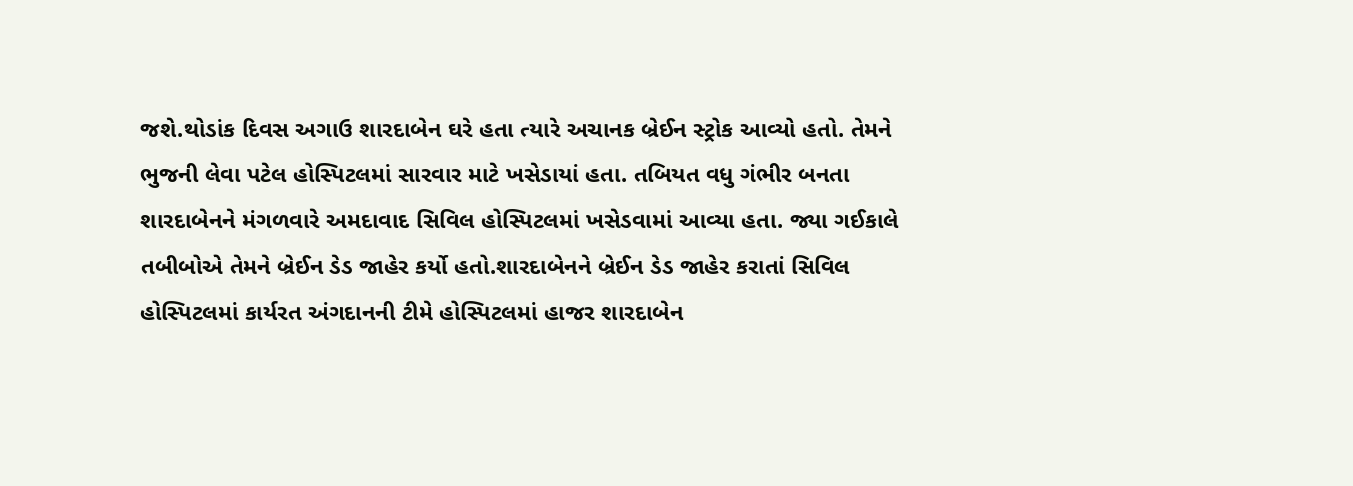જશે.થોડાંક દિવસ અગાઉ શારદાબેન ઘરે હતા ત્યારે અચાનક બ્રેઈન સ્ટ્રોક આવ્યો હતો. તેમને ભુજની લેવા પટેલ હોસ્પિટલમાં સારવાર માટે ખસેડાયાં હતા. તબિયત વધુ ગંભીર બનતા શારદાબેનને મંગળવારે અમદાવાદ સિવિલ હોસ્પિટલમાં ખસેડવામાં આવ્યા હતા. જ્યા ગઈકાલે તબીબોએ તેમને બ્રેઈન ડેડ જાહેર કર્યો હતો.શારદાબેનને બ્રેઈન ડેડ જાહેર કરાતાં સિવિલ હોસ્પિટલમાં કાર્યરત અંગદાનની ટીમે હોસ્પિટલમાં હાજર શારદાબેન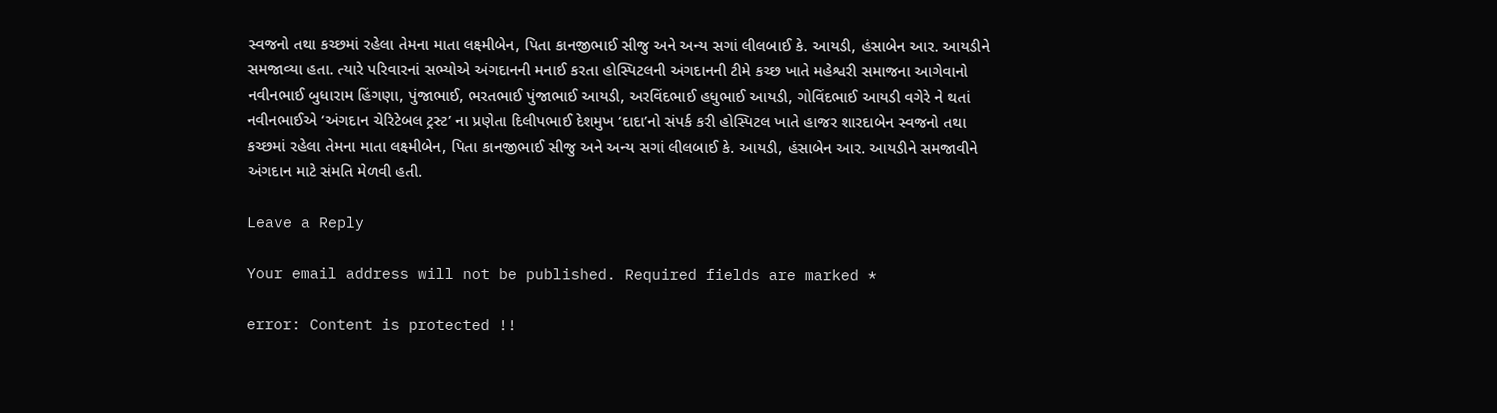સ્વજનો તથા કચ્છમાં રહેલા તેમના માતા લક્ષ્મીબેન, પિતા કાનજીભાઈ સીજુ અને અન્ય સગાં લીલબાઈ કે. આયડી, હંસાબેન આર. આયડીને સમજાવ્યા હતા. ત્યારે પરિવારનાં સભ્યોએ અંગદાનની મનાઈ કરતા હોસ્પિટલની અંગદાનની ટીમે કચ્છ ખાતે મહેશ્વરી સમાજના આગેવાનો નવીનભાઈ બુધારામ હિંગણા, પુંજાભાઈ, ભરતભાઈ પુંજાભાઈ આયડી, અરવિંદભાઈ હધુભાઈ આયડી, ગોવિંદભાઈ આયડી વગેરે ને થતાં નવીનભાઈએ ‘અંગદાન ચેરિટેબલ ટ્રસ્ટ’ ના પ્રણેતા દિલીપભાઈ દેશમુખ ‘દાદા’નો સંપર્ક કરી હોસ્પિટલ ખાતે હાજર શારદાબેન સ્વજનો તથા કચ્છમાં રહેલા તેમના માતા લક્ષ્મીબેન, પિતા કાનજીભાઈ સીજુ અને અન્ય સગાં લીલબાઈ કે. આયડી, હંસાબેન આર. આયડીને સમજાવીને અંગદાન માટે સંમતિ મેળવી હતી.

Leave a Reply

Your email address will not be published. Required fields are marked *

error: Content is protected !!